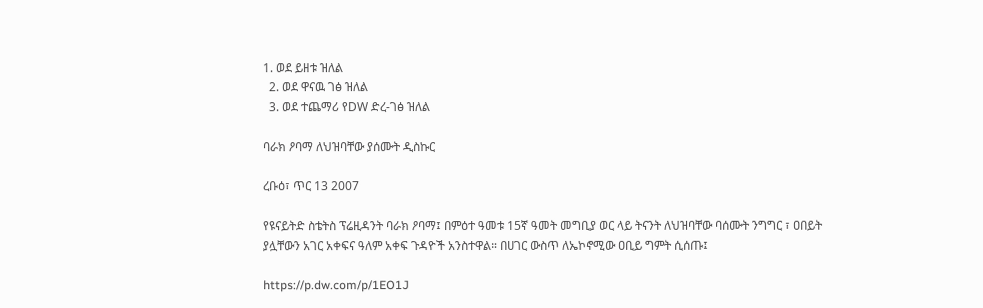1. ወደ ይዘቱ ዝለል
  2. ወደ ዋናዉ ገፅ ዝለል
  3. ወደ ተጨማሪ የDW ድረ-ገፅ ዝለል

ባራክ ዖባማ ለህዝባቸው ያሰሙት ዲስኩር

ረቡዕ፣ ጥር 13 2007

የዩናይትድ ስቴትስ ፕሬዚዳንት ባራክ ዖባማ፤ በምዕተ ዓመቱ 15ኛ ዓመት መግቢያ ወር ላይ ትናንት ለህዝባቸው ባሰሙት ንግግር ፣ ዐበይት ያሏቸውን አገር አቀፍና ዓለም አቀፍ ጉዳዮች አንስተዋል። በሀገር ውስጥ ለኤኮኖሚው ዐቢይ ግምት ሲሰጡ፤

https://p.dw.com/p/1EO1J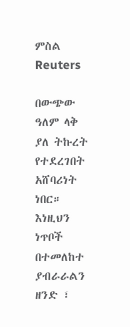ምስል Reuters

በውጭው ዓለም ላቅ ያለ ትኩረት የተደረገበት አሸባሪነት ነበር። እነዚህን ነጥቦች በተመለከተ ያብራራልን ዘንድ ፣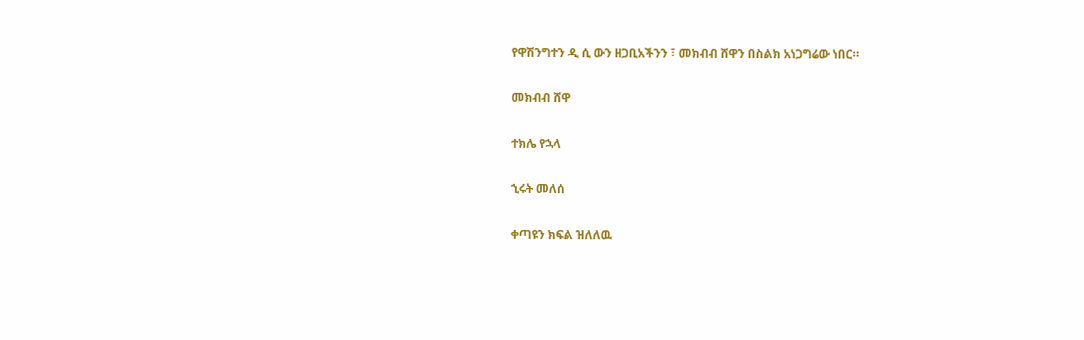የዋሽንግተን ዲ ሲ ውን ዘጋቢአችንን ፣ መክብብ ሸዋን በስልክ አነጋግሬው ነበር።

መክብብ ሸዋ

ተክሌ የኋላ

ኂሩት መለሰ

ቀጣዩን ክፍል ዝለለዉ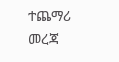ተጨማሪ መረጃ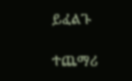ይፈልጉ

ተጨማሪ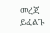መረጃ ይፈልጉ